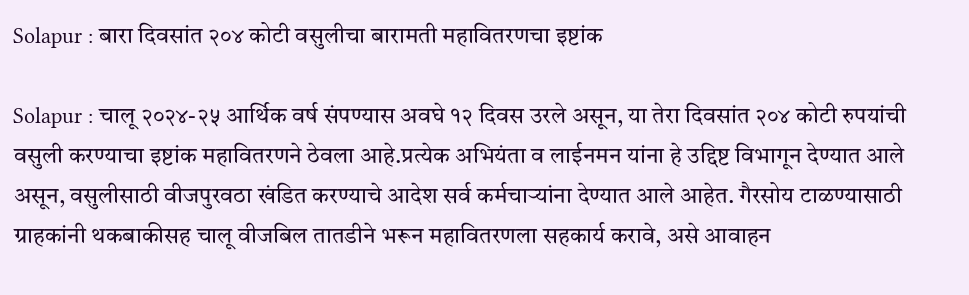Solapur : बारा दिवसांत २०४ कोटी वसुलीचा बारामती महावितरणचा इष्टांक

Solapur : चालू २०२४-२५ आर्थिक वर्ष संपण्यास अवघे १२ दिवस उरले असून, या तेरा दिवसांत २०४ कोटी रुपयांची वसुली करण्याचा इष्टांक महावितरणने ठेवला आहे.प्रत्येक अभियंता व लाईनमन यांना हे उद्दिष्ट विभागून देण्यात आले असून, वसुलीसाठी वीजपुरवठा खंडित करण्याचे आदेश सर्व कर्मचाऱ्यांना देण्यात आले आहेत. गैरसोय टाळण्यासाठी ग्राहकांनी थकबाकीसह चालू वीजबिल तातडीने भरून महावितरणला सहकार्य करावे, असे आवाहन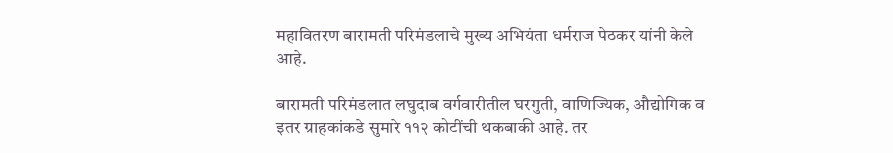महावितरण बारामती परिमंडलाचे मुख्य अभियंता धर्मराज पेठकर यांनी केले आहे.

बारामती परिमंडलात लघुदाब वर्गवारीतील घरगुती, वाणिज्यिक, औद्योगिक व इतर ग्राहकांकडे सुमारे ११२ कोटींची थकबाकी आहे. तर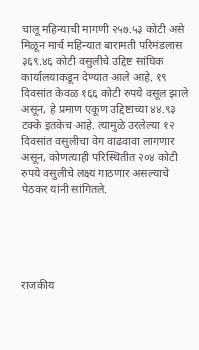चालू महिन्याची मागणी २५७.५३ कोटी असे मिळून मार्च महिन्यात बारामती परिमंडलास ३६९.४६ कोटी वसुलीचे उद्दिष्ट सांघिक कार्यालयाकडून देण्यात आले आहे. १९ दिवसांत केवळ १६६ कोटी रुपये वसूल झाले असून, हे प्रमाण एकूण उद्दिष्टाच्या ४४.९३ टक्के इतकेच आहे. त्यामुळे उरलेल्या १२ दिवसांत वसुलीचा वेग वाढवावा लागणार असून, कोणत्याही परिस्थितीत २०४ कोटी रुपये वसुलीचे लक्ष्य गाठणार असल्याचे पेठकर यांनी सांगितले.





राजकीय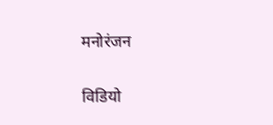मनोरंजन

विडियो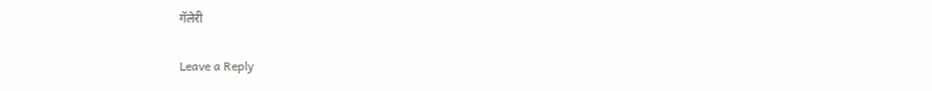गॅलेरी

Leave a Reply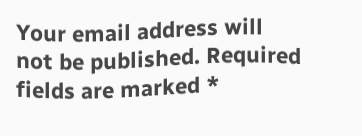Your email address will not be published. Required fields are marked *